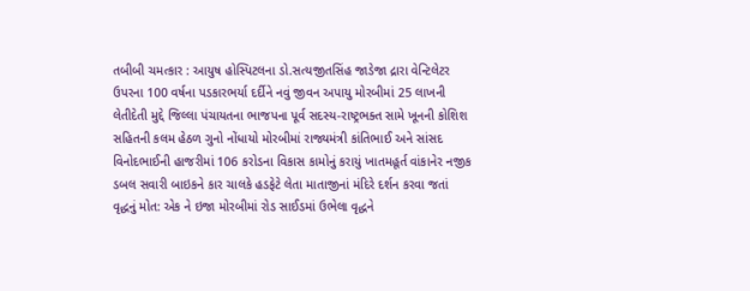તબીબી ચમત્કાર : આયુષ હોસ્પિટલના ડો.સત્યજીતસિંહ જાડેજા દ્રારા વેન્ટિલેટર ઉપરના 100 વર્ષના પડકારભર્યા દર્દીને નવું જીવન અપાયુ મોરબીમાં 25 લાખની લેતીદેતી મુદ્દે જિલ્લા પંચાયતના ભાજપના પૂર્વ સદસ્ય-રાષ્ટ્રભક્ત સામે ખૂનની કોશિશ સહિતની કલમ હેઠળ ગુનો નોંધાયો મોરબીમાં રાજ્યમંત્રી કાંતિભાઈ અને સાંસદ વિનોદભાઈની હાજરીમાં 106 કરોડના વિકાસ કામોનું કરાયું ખાતમહૂર્ત વાંકાનેર નજીક ડબલ સવારી બાઇકને કાર ચાલકે હડફેટે લેતા માતાજીનાં મંદિરે દર્શન કરવા જતાં વૃદ્ધનું મોત: એક ને ઇજા મોરબીમાં રોડ સાઈડમાં ઉભેલા વૃદ્ધને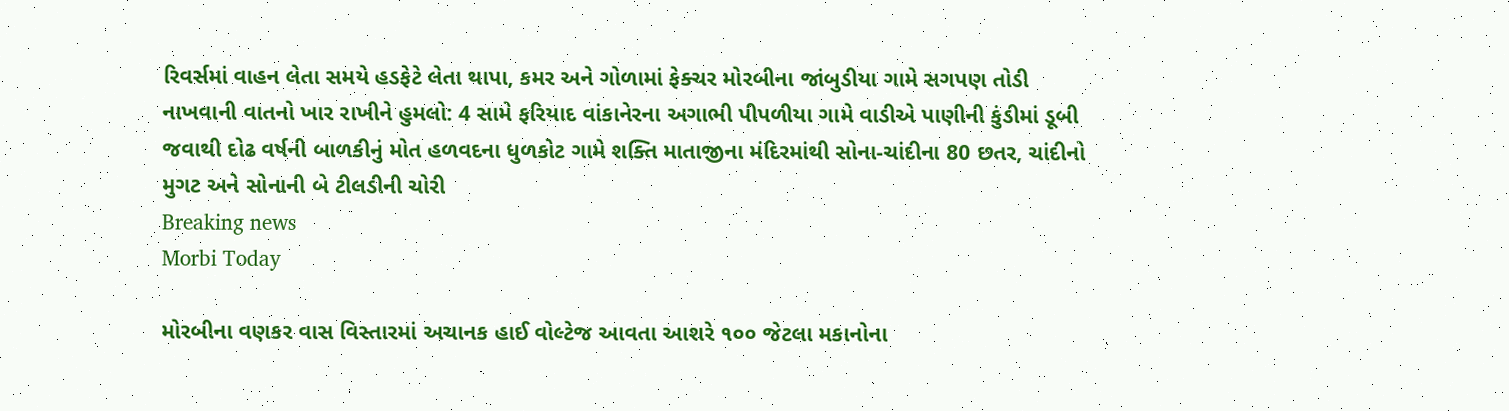રિવર્સમાં વાહન લેતા સમયે હડફેટે લેતા થાપા, કમર અને ગોળામાં ફેક્ચર મોરબીના જાંબુડીયા ગામે સગપણ તોડી નાખવાની વાતનો ખાર રાખીને હુમલો: 4 સામે ફરિયાદ વાંકાનેરના અગાભી પીપળીયા ગામે વાડીએ પાણીની કુંડીમાં ડૂબી જવાથી દોઢ વર્ષની બાળકીનું મોત હળવદના ધુળકોટ ગામે શક્તિ માતાજીના મંદિરમાંથી સોના-ચાંદીના 80 છતર, ચાંદીનો મુગટ અને સોનાની બે ટીલડીની ચોરી
Breaking news
Morbi Today

મોરબીના વણકર વાસ વિસ્તારમાં અચાનક હાઈ વોલ્ટેજ આવતા આશરે ૧૦૦ જેટલા મકાનોના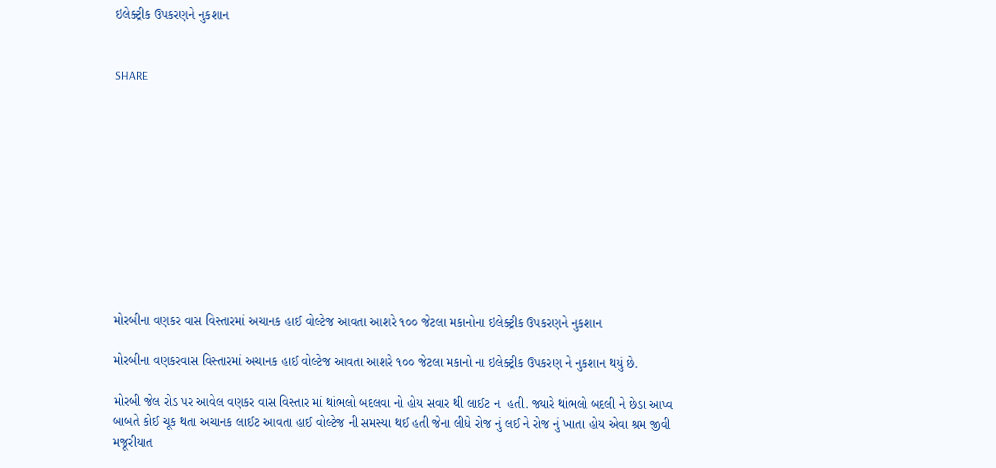ઇલેક્ટ્રીક ઉપકરણને નુકશાન


SHARE











મોરબીના વણકર વાસ વિસ્તારમાં અચાનક હાઈ વોલ્ટેજ આવતા આશરે ૧૦૦ જેટલા મકાનોના ઇલેક્ટ્રીક ઉપકરણને નુકશાન

મોરબીના વણકરવાસ વિસ્તારમાં અચાનક હાઈ વોલ્ટેજ આવતા આશરે ૧૦૦ જેટલા મકાનો ના ઇલેક્ટ્રીક ઉપકરણ ને નુકશાન થયું છે.

મોરબી જેલ રોડ પર આવેલ વણકર વાસ વિસ્તાર માં થાંભલો બદલવા નો હોય સવાર થી લાઈટ ન  હતી. જ્યારે થાંભલો બદલી ને છેડા આપ્વ બાબતે કોઈ ચૂક થતા અચાનક લાઈટ આવતા હાઈ વોલ્ટેજ ની સમસ્યા થઈ હતી જેના લીધે રોજ નું લઈ ને રોજ નું ખાતા હોય એવા શ્રમ જીવી મજૂરીયાત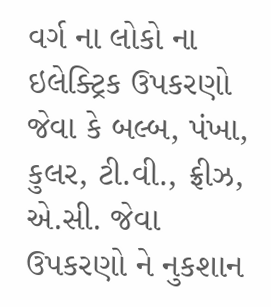વર્ગ ના લોકો ના ઇલેક્ટ્રિક ઉપકરણો જેવા કે બલ્બ, પંખા, કુલર, ટી.વી., ફ્રીઝ, એ.સી. જેવા ઉપકરણો ને નુકશાન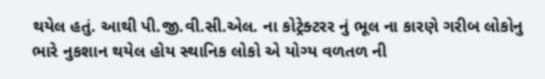થયેલ હતું. આથી પી.જી.વી.સી.એલ. ના કોટ્રેક્ટરર નું ભૂલ ના કારણે ગરીબ લોકોનુ ભારે નુકશાન થયેલ હોય સ્થાનિક લોકો એ યોગ્ય વળતળ ની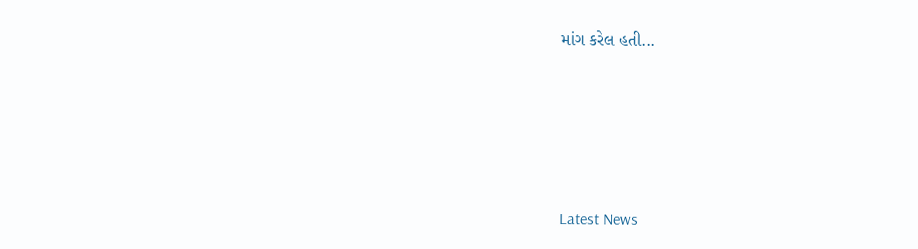માંગ કરેલ હતી...






Latest News